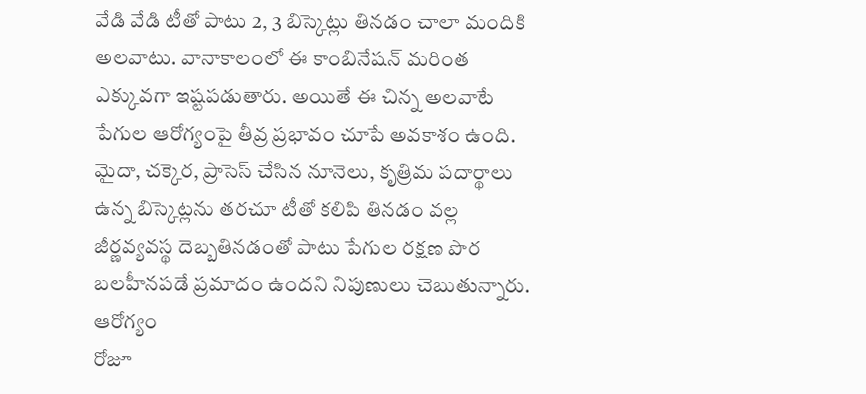వేడి వేడి టీతో పాటు 2, 3 బిస్కెట్లు తినడం చాలా మందికి అలవాటు. వానాకాలంలో ఈ కాంబినేషన్ మరింత ఎక్కువగా ఇష్టపడుతారు. అయితే ఈ చిన్న అలవాటే పేగుల ఆరోగ్యంపై తీవ్ర ప్రభావం చూపే అవకాశం ఉంది. మైదా, చక్కెర, ప్రాసెస్ చేసిన నూనెలు, కృత్రిమ పదార్థాలు ఉన్న బిస్కెట్లను తరచూ టీతో కలిపి తినడం వల్ల జీర్ణవ్యవస్థ దెబ్బతినడంతో పాటు పేగుల రక్షణ పొర బలహీనపడే ప్రమాదం ఉందని నిపుణులు చెబుతున్నారు.
ఆరోగ్యం
రోజూ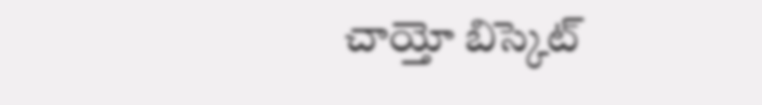చాయ్తో బిస్కెట్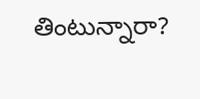తింటున్నారా?